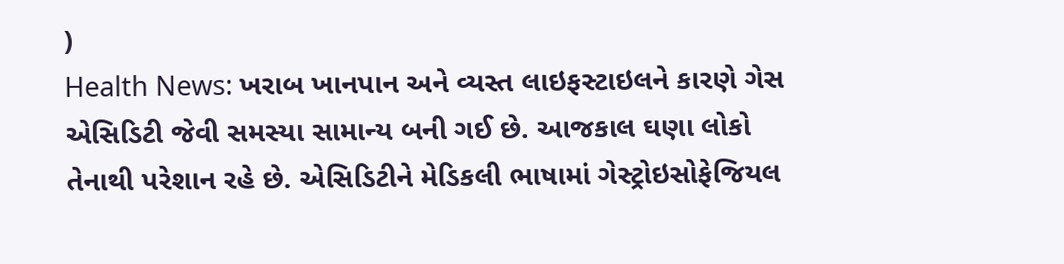)
Health News: ખરાબ ખાનપાન અને વ્યસ્ત લાઇફસ્ટાઇલને કારણે ગેસ એસિડિટી જેવી સમસ્યા સામાન્ય બની ગઈ છે. આજકાલ ઘણા લોકો તેનાથી પરેશાન રહે છે. એસિડિટીને મેડિકલી ભાષામાં ગેસ્ટ્રોઇસોફેજિયલ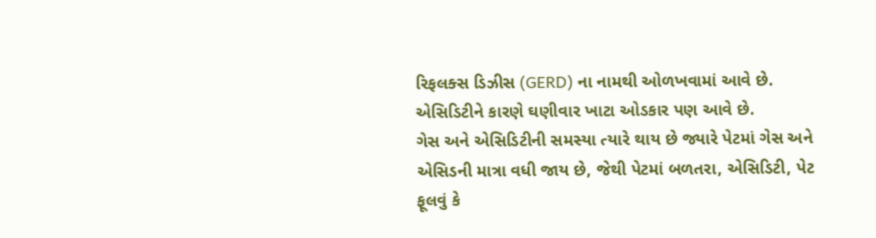રિફલક્સ ડિઝીસ (GERD) ના નામથી ઓળખવામાં આવે છે. એસિડિટીને કારણે ઘણીવાર ખાટા ઓડકાર પણ આવે છે.
ગેસ અને એસિડિટીની સમસ્યા ત્યારે થાય છે જ્યારે પેટમાં ગેસ અને એસિડની માત્રા વધી જાય છે, જેથી પેટમાં બળતરા, એસિડિટી, પેટ ફૂલવું કે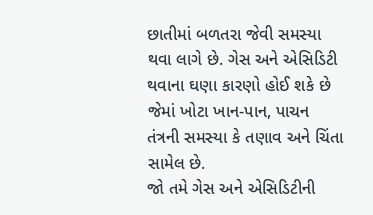છાતીમાં બળતરા જેવી સમસ્યા થવા લાગે છે. ગેસ અને એસિડિટી થવાના ઘણા કારણો હોઈ શકે છે જેમાં ખોટા ખાન-પાન, પાચન તંત્રની સમસ્યા કે તણાવ અને ચિંતા સામેલ છે.
જો તમે ગેસ અને એસિડિટીની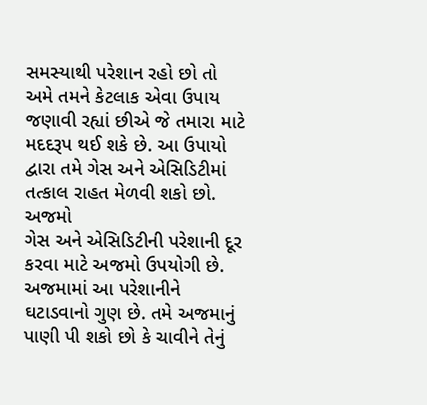સમસ્યાથી પરેશાન રહો છો તો અમે તમને કેટલાક એવા ઉપાય જણાવી રહ્યાં છીએ જે તમારા માટે મદદરૂપ થઈ શકે છે. આ ઉપાયો દ્વારા તમે ગેસ અને એસિડિટીમાં તત્કાલ રાહત મેળવી શકો છો.
અજમો
ગેસ અને એસિડિટીની પરેશાની દૂર કરવા માટે અજમો ઉપયોગી છે. અજમામાં આ પરેશાનીને ઘટાડવાનો ગુણ છે. તમે અજમાનું પાણી પી શકો છો કે ચાવીને તેનું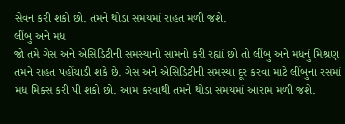સેવન કરી શકો છો. તમને થોડા સમયમાં રાહત મળી જશે.
લીંબુ અને મધ
જો તમે ગેસ અને એસિડિટીની સમસ્યાનો સામનો કરી રહ્યાં છો તો લીંબુ અને મધનું મિશ્રણ તમને રાહત પહોંચાડી શકે છે. ગેસ અને એસિડિટીની સમસ્યા દૂર કરવા માટે લીંબુના રસમાં મધ મિક્સ કરી પી શકો છો. આમ કરવાથી તમને થોડા સમયમાં આરામ મળી જશે.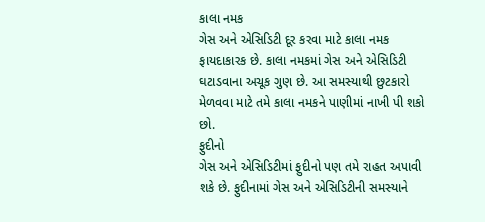કાલા નમક
ગેસ અને એસિડિટી દૂર કરવા માટે કાલા નમક ફાયદાકારક છે. કાલા નમકમાં ગેસ અને એસિડિટી ઘટાડવાના અચૂક ગુણ છે. આ સમસ્યાથી છુટકારો મેળવવા માટે તમે કાલા નમકને પાણીમાં નાખી પી શકો છો.
ફુદીનો
ગેસ અને એસિડિટીમાં ફુદીનો પણ તમે રાહત અપાવી શકે છે. ફુદીનામાં ગેસ અને એસિડિટીની સમસ્યાને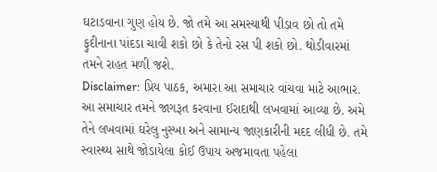ઘટાડવાના ગુણ હોય છે. જો તમે આ સમસ્યાથી પીડાવ છો તો તમે ફુદીનાના પાંદડા ચાવી શકો છો કે તેનો રસ પી શકો છો. થોડીવારમાં તમને રાહત મળી જશે.
Disclaimer: પ્રિય પાઠક, અમારા આ સમાચાર વાંચવા માટે આભાર. આ સમાચાર તમને જાગરૂત કરવાના ઈરાદાથી લખવામાં આવ્યા છે. અમે તેને લખવામાં ઘરેલુ નુસ્ખા અને સામાન્ય જાણકારીની મદદ લીધી છે. તમે સ્વાસ્થ્ય સાથે જોડાયેલા કોઈ ઉપાય અજમાવતા પહેલા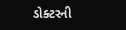ડોક્ટરની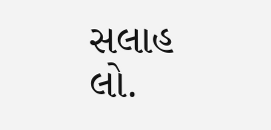સલાહ લો.